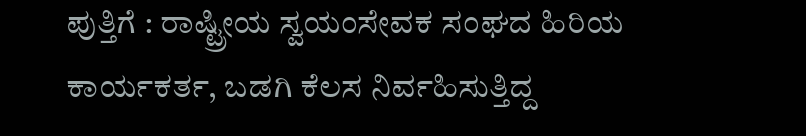ಪುತ್ತಿಗೆ : ರಾಷ್ಟ್ರೀಯ ಸ್ವಯಂಸೇವಕ ಸಂಘದ ಹಿರಿಯ ಕಾರ್ಯಕರ್ತ, ಬಡಗಿ ಕೆಲಸ ನಿರ್ವಹಿಸುತ್ತಿದ್ದ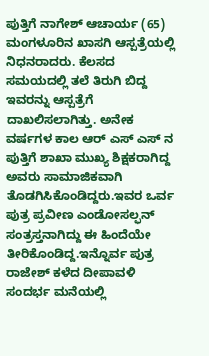ಪುತ್ತಿಗೆ ನಾಗೇಶ್ ಆಚಾರ್ಯ (65) ಮಂಗಳೂರಿನ ಖಾಸಗಿ ಆಸ್ಪತ್ರೆಯಲ್ಲಿ ನಿಧನರಾದರು. ಕೆಲಸದ ಸಮಯದಲ್ಲಿ ತಲೆ ತಿರುಗಿ ಬಿದ್ದ ಇವರನ್ನು ಆಸ್ಪತ್ರೆಗೆ ದಾಖಲಿಸಲಾಗಿತ್ತು. ಅನೇಕ ವರ್ಷಗಳ ಕಾಲ ಆರ್ ಎಸ್ ಎಸ್ ನ ಪುತ್ತಿಗೆ ಶಾಖಾ ಮುಖ್ಯ ಶಿಕ್ಷಕರಾಗಿದ್ದ ಅವರು ಸಾಮಾಜಿಕವಾಗಿ ತೊಡಗಿಸಿಕೊಂಡಿದ್ದರು.ಇವರ ಒರ್ವ ಪುತ್ರ ಪ್ರವೀಣ ಎಂಡೋಸಲ್ಫನ್ ಸಂತ್ರಸ್ತನಾಗಿದ್ದು ಈ ಹಿಂದೆಯೇ ತೀರಿಕೊಂಡಿದ್ದ.ಇನ್ನೊರ್ವ ಪುತ್ರ ರಾಜೇಶ್ ಕಳೆದ ದೀಪಾವಳಿ ಸಂದರ್ಭ ಮನೆಯಲ್ಲಿ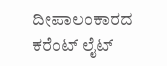ದೀಪಾಲಂಕಾರದ ಕರೆಂಟ್ ಲೈಟ್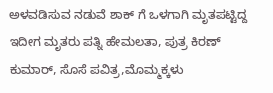ಅಳವಡಿಸುವ ನಡುವೆ ಶಾಕ್ ಗೆ ಒಳಗಾಗಿ ಮೃತಪಟ್ಟಿದ್ದ ಇದೀಗ ಮೃತರು ಪತ್ನಿ ಹೇಮಲತಾ, ಪುತ್ರ ಕಿರಣ್ ಕುಮಾರ್, ಸೊಸೆ ಪವಿತ್ರ,ಮೊಮ್ಮಕ್ಕಳು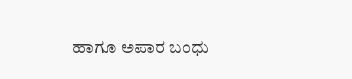ಹಾಗೂ ಅಪಾರ ಬಂಧು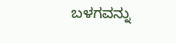ಬಳಗವನ್ನು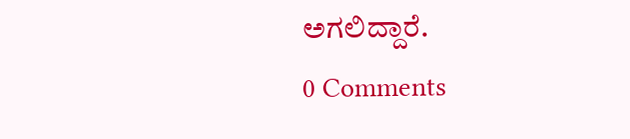ಅಗಲಿದ್ದಾರೆ.
0 Comments